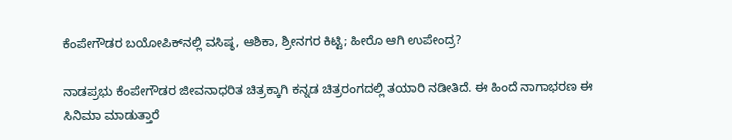ಕೆಂಪೇಗೌಡರ ಬಯೋಪಿಕ್‌ನಲ್ಲಿ ವಸಿಷ್ಠ, ಆಶಿಕಾ, ಶ್ರೀನಗರ ಕಿಟ್ಟಿ; ಹೀರೊ ಆಗಿ ಉಪೇಂದ್ರ?

ನಾಡಪ್ರಭು ಕೆಂಪೇಗೌಡರ ಜೀವನಾಧರಿತ ಚಿತ್ರಕ್ಕಾಗಿ ಕನ್ನಡ ಚಿತ್ರರಂಗದಲ್ಲಿ ತಯಾರಿ ನಡೀತಿದೆ. ಈ ಹಿಂದೆ ನಾಗಾಭರಣ ಈ ಸಿನಿಮಾ ಮಾಡುತ್ತಾರೆ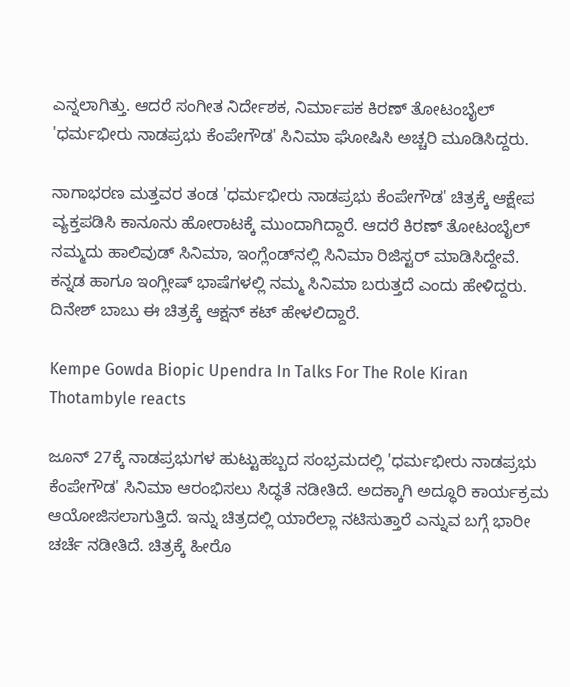ಎನ್ನಲಾಗಿತ್ತು. ಆದರೆ ಸಂಗೀತ ನಿರ್ದೇಶಕ, ನಿರ್ಮಾಪಕ ಕಿರಣ್ ತೋಟಂಬೈಲ್ 'ಧರ್ಮಭೀರು ನಾಡಪ್ರಭು ಕೆಂಪೇಗೌಡ' ಸಿನಿಮಾ ಘೋಷಿಸಿ ಅಚ್ಚರಿ ಮೂಡಿಸಿದ್ದರು.

ನಾಗಾಭರಣ ಮತ್ತವರ ತಂಡ 'ಧರ್ಮಭೀರು ನಾಡಪ್ರಭು ಕೆಂಪೇಗೌಡ' ಚಿತ್ರಕ್ಕೆ ಆಕ್ಷೇಪ ವ್ಯಕ್ತಪಡಿಸಿ ಕಾನೂನು ಹೋರಾಟಕ್ಕೆ ಮುಂದಾಗಿದ್ದಾರೆ. ಆದರೆ ಕಿರಣ್ ತೋಟಂಬೈಲ್ ನಮ್ಮದು ಹಾಲಿವುಡ್ ಸಿನಿಮಾ, ಇಂಗ್ಲೆಂಡ್‌ನಲ್ಲಿ ಸಿನಿಮಾ ರಿಜಿಸ್ಟರ್ ಮಾಡಿಸಿದ್ದೇವೆ. ಕನ್ನಡ ಹಾಗೂ ಇಂಗ್ಲೀಷ್‌ ಭಾಷೆಗಳಲ್ಲಿ ನಮ್ಮ ಸಿನಿಮಾ ಬರುತ್ತದೆ ಎಂದು ಹೇಳಿದ್ದರು. ದಿನೇಶ್ ಬಾಬು ಈ ಚಿತ್ರಕ್ಕೆ ಆಕ್ಷನ್ ಕಟ್ ಹೇಳಲಿದ್ದಾರೆ.

Kempe Gowda Biopic Upendra In Talks For The Role Kiran Thotambyle reacts

ಜೂನ್ 27ಕ್ಕೆ ನಾಡಪ್ರಭುಗಳ ಹುಟ್ಟುಹಬ್ಬದ ಸಂಭ್ರಮದಲ್ಲಿ 'ಧರ್ಮಭೀರು ನಾಡಪ್ರಭು ಕೆಂಪೇಗೌಡ' ಸಿನಿಮಾ ಆರಂಭಿಸಲು ಸಿದ್ಧತೆ ನಡೀತಿದೆ. ಅದಕ್ಕಾಗಿ ಅದ್ಧೂರಿ ಕಾರ್ಯಕ್ರಮ ಆಯೋಜಿಸಲಾಗುತ್ತಿದೆ. ಇನ್ನು ಚಿತ್ರದಲ್ಲಿ ಯಾರೆಲ್ಲಾ ನಟಿಸುತ್ತಾರೆ ಎನ್ನುವ ಬಗ್ಗೆ ಭಾರೀ ಚರ್ಚೆ ನಡೀತಿದೆ. ಚಿತ್ರಕ್ಕೆ ಹೀರೊ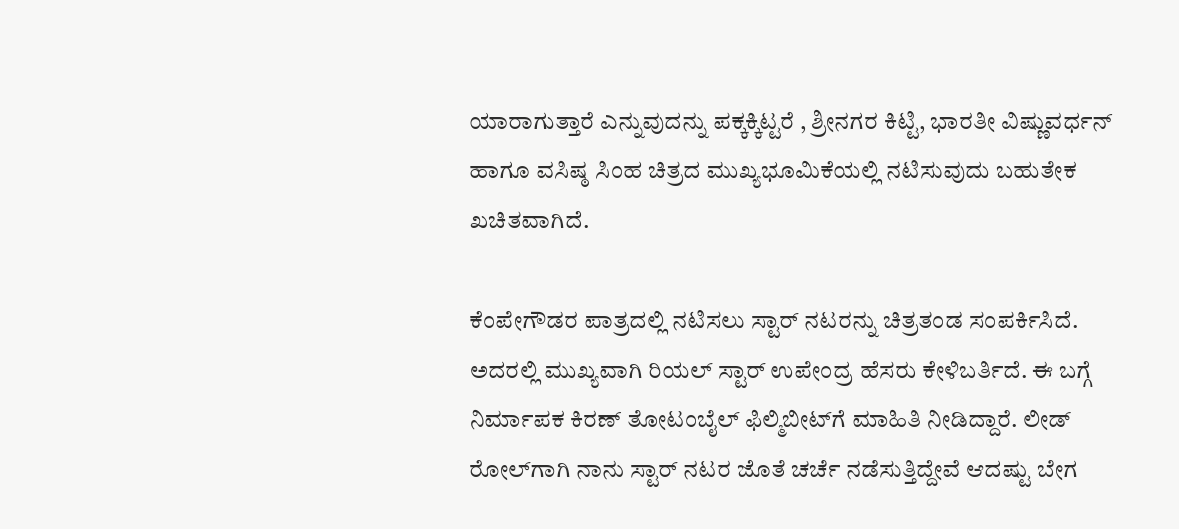ಯಾರಾಗುತ್ತಾರೆ ಎನ್ನುವುದನ್ನು ಪಕ್ಕಕ್ಕಿಟ್ಟರೆ , ಶ್ರೀನಗರ ಕಿಟ್ಟಿ, ಭಾರತೀ ವಿಷ್ಣುವರ್ಧನ್ ಹಾಗೂ ವಸಿಷ್ಠ ಸಿಂಹ ಚಿತ್ರದ ಮುಖ್ಯಭೂಮಿಕೆಯಲ್ಲಿ ನಟಿಸುವುದು ಬಹುತೇಕ ಖಚಿತವಾಗಿದೆ.

ಕೆಂಪೇಗೌಡರ ಪಾತ್ರದಲ್ಲಿ ನಟಿಸಲು ಸ್ಟಾರ್ ನಟರನ್ನು ಚಿತ್ರತಂಡ ಸಂಪರ್ಕಿಸಿದೆ. ಅದರಲ್ಲಿ ಮುಖ್ಯವಾಗಿ ರಿಯಲ್ ಸ್ಟಾರ್ ಉಪೇಂದ್ರ ಹೆಸರು ಕೇಳಿಬರ್ತಿದೆ. ಈ ಬಗ್ಗೆ ನಿರ್ಮಾಪಕ ಕಿರಣ್ ತೋಟಂಬೈಲ್ ಫಿಲ್ಮಿಬೀಟ್‌ಗೆ ಮಾಹಿತಿ ನೀಡಿದ್ದಾರೆ. ಲೀಡ್ ರೋಲ್‌ಗಾಗಿ ನಾನು ಸ್ಟಾರ್ ನಟರ ಜೊತೆ ಚರ್ಚೆ ನಡೆಸುತ್ತಿದ್ದೇವೆ ಆದಷ್ಟು ಬೇಗ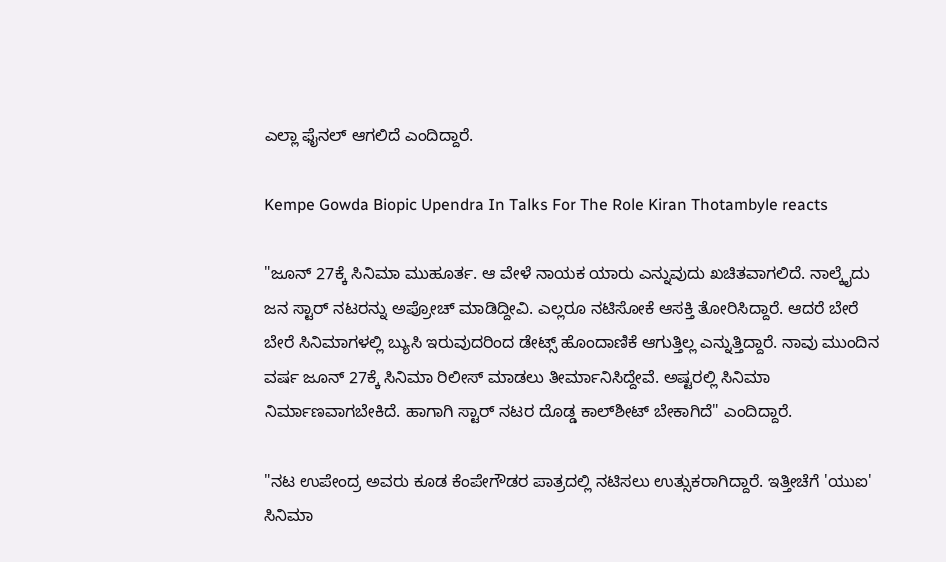ಎಲ್ಲಾ ಫೈನಲ್ ಆಗಲಿದೆ ಎಂದಿದ್ದಾರೆ.

Kempe Gowda Biopic Upendra In Talks For The Role Kiran Thotambyle reacts

"ಜೂನ್ 27ಕ್ಕೆ ಸಿನಿಮಾ ಮುಹೂರ್ತ. ಆ ವೇಳೆ ನಾಯಕ ಯಾರು ಎನ್ನುವುದು ಖಚಿತವಾಗಲಿದೆ. ನಾಲ್ಕೈದು ಜನ ಸ್ಟಾರ್ ನಟರನ್ನು ಅಪ್ರೋಚ್ ಮಾಡಿದ್ದೀವಿ. ಎಲ್ಲರೂ ನಟಿಸೋಕೆ ಆಸಕ್ತಿ ತೋರಿಸಿದ್ದಾರೆ. ಆದರೆ ಬೇರೆ ಬೇರೆ ಸಿನಿಮಾಗಳಲ್ಲಿ ಬ್ಯುಸಿ ಇರುವುದರಿಂದ ಡೇಟ್ಸ್ ಹೊಂದಾಣಿಕೆ ಆಗುತ್ತಿಲ್ಲ ಎನ್ನುತ್ತಿದ್ದಾರೆ. ನಾವು ಮುಂದಿನ ವರ್ಷ ಜೂನ್ 27ಕ್ಕೆ ಸಿನಿಮಾ ರಿಲೀಸ್ ಮಾಡಲು ತೀರ್ಮಾನಿಸಿದ್ದೇವೆ. ಅಷ್ಟರಲ್ಲಿ ಸಿನಿಮಾ ನಿರ್ಮಾಣವಾಗಬೇಕಿದೆ. ಹಾಗಾಗಿ ಸ್ಟಾರ್ ನಟರ ದೊಡ್ಡ ಕಾಲ್‌ಶೀಟ್ ಬೇಕಾಗಿದೆ" ಎಂದಿದ್ದಾರೆ.

"ನಟ ಉಪೇಂದ್ರ ಅವರು ಕೂಡ ಕೆಂಪೇಗೌಡರ ಪಾತ್ರದಲ್ಲಿ ನಟಿಸಲು ಉತ್ಸುಕರಾಗಿದ್ದಾರೆ. ಇತ್ತೀಚೆಗೆ 'ಯುಐ' ಸಿನಿಮಾ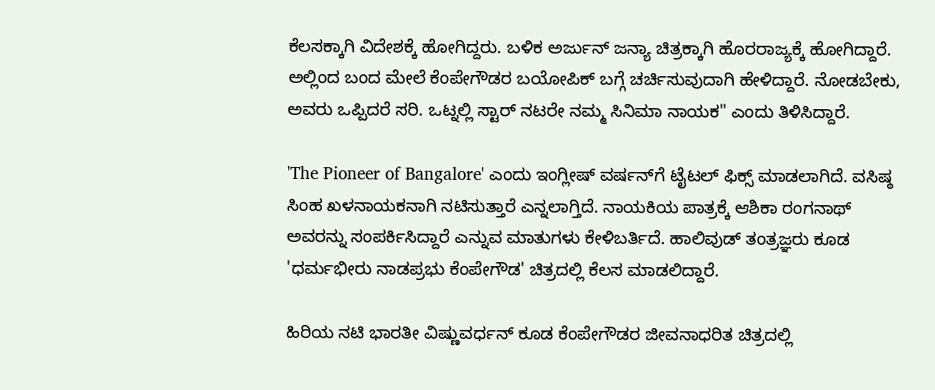ಕೆಲಸಕ್ಕಾಗಿ ವಿದೇಶಕ್ಕೆ ಹೋಗಿದ್ದರು. ಬಳಿಕ ಅರ್ಜುನ್ ಜನ್ಯಾ ಚಿತ್ರಕ್ಕಾಗಿ ಹೊರರಾಜ್ಯಕ್ಕೆ ಹೋಗಿದ್ದಾರೆ. ಅಲ್ಲಿಂದ ಬಂದ ಮೇಲೆ ಕೆಂಪೇಗೌಡರ ಬಯೋಪಿಕ್ ಬಗ್ಗೆ ಚರ್ಚಿಸುವುದಾಗಿ ಹೇಳಿದ್ದಾರೆ. ನೋಡಬೇಕು, ಅವರು ಒಪ್ಪಿದರೆ ಸರಿ. ಒಟ್ನಲ್ಲಿ ಸ್ಟಾರ್ ನಟರೇ ನಮ್ಮ ಸಿನಿಮಾ ನಾಯಕ" ಎಂದು ತಿಳಿಸಿದ್ದಾರೆ.

'The Pioneer of Bangalore' ಎಂದು ಇಂಗ್ಲೀಷ್ ವರ್ಷನ್‌ಗೆ ಟೈಟಲ್ ಫಿಕ್ಸ್ ಮಾಡಲಾಗಿದೆ. ವಸಿಷ್ಠ ಸಿಂಹ ಖಳನಾಯಕನಾಗಿ ನಟಿಸುತ್ತಾರೆ ಎನ್ನಲಾಗ್ತಿದೆ. ನಾಯಕಿಯ ಪಾತ್ರಕ್ಕೆ ಆಶಿಕಾ ರಂಗನಾಥ್ ಅವರನ್ನು ಸಂಪರ್ಕಿಸಿದ್ದಾರೆ ಎನ್ನುವ ಮಾತುಗಳು ಕೇಳಿಬರ್ತಿದೆ. ಹಾಲಿವುಡ್ ತಂತ್ರಜ್ಞರು ಕೂಡ 'ಧರ್ಮಭೀರು ನಾಡಪ್ರಭು ಕೆಂಪೇಗೌಡ' ಚಿತ್ರದಲ್ಲಿ ಕೆಲಸ ಮಾಡಲಿದ್ದಾರೆ.

ಹಿರಿಯ ನಟಿ ಭಾರತೀ ವಿಷ್ಣುವರ್ಧನ್ ಕೂಡ ಕೆಂಪೇಗೌಡರ ಜೀವನಾಧರಿತ ಚಿತ್ರದಲ್ಲಿ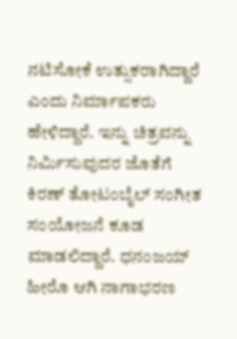ನಟಿಸೋಕೆ ಉತ್ಸುಕರಾಗಿದ್ದಾರೆ ಎಂದು ನಿರ್ಮಾಪಕರು ಹೇಳಿದ್ದಾರೆ. ಇನ್ನು ಚಿತ್ರವನ್ನು ನಿರ್ಮಿಸುವುದರ ಜೊತೆಗೆ ಕಿರಣ್ ತೋಟಂಬೈಲ್ ಸಂಗೀತ ಸಂಯೋಜನೆ ಕೂಡ ಮಾಡಲಿದ್ದಾರೆ. ಧನಂಜಯ್ ಹೀರೊ ಆಗಿ ನಾಗಾಭರಣ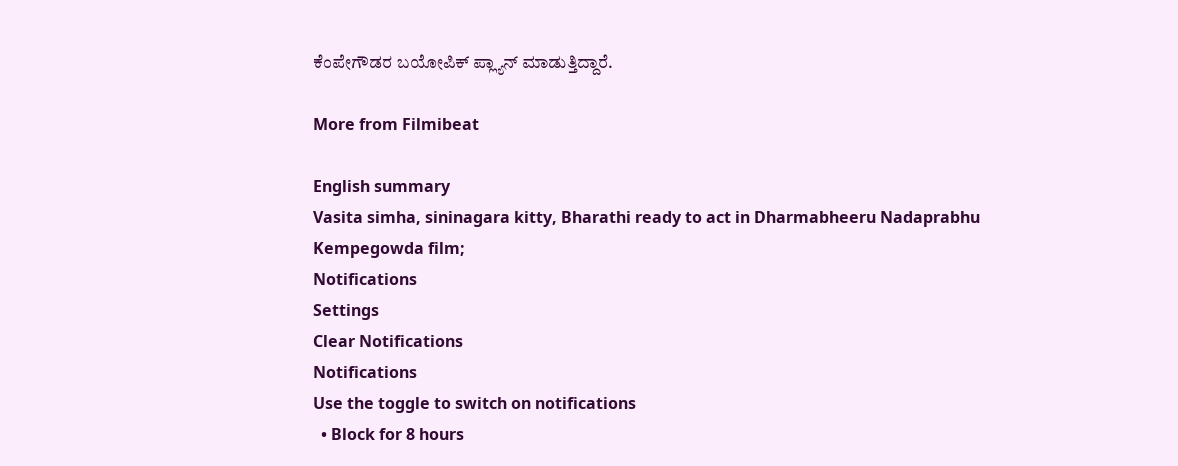ಕೆಂಪೇಗೌಡರ ಬಯೋಪಿಕ್ ಪ್ಲ್ಯಾನ್ ಮಾಡುತ್ತಿದ್ದಾರೆ.

More from Filmibeat

English summary
Vasita simha, sininagara kitty, Bharathi ready to act in Dharmabheeru Nadaprabhu Kempegowda film;
Notifications
Settings
Clear Notifications
Notifications
Use the toggle to switch on notifications
  • Block for 8 hours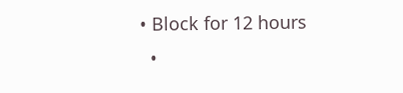• Block for 12 hours
  •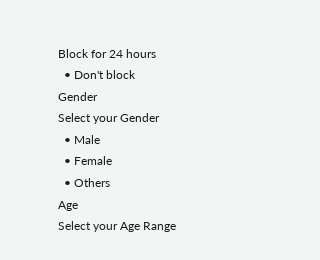Block for 24 hours
  • Don't block
Gender
Select your Gender
  • Male
  • Female
  • Others
Age
Select your Age Range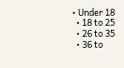• Under 18
  • 18 to 25
  • 26 to 35
  • 36 to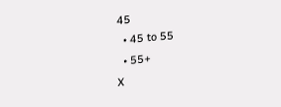45
  • 45 to 55
  • 55+
X